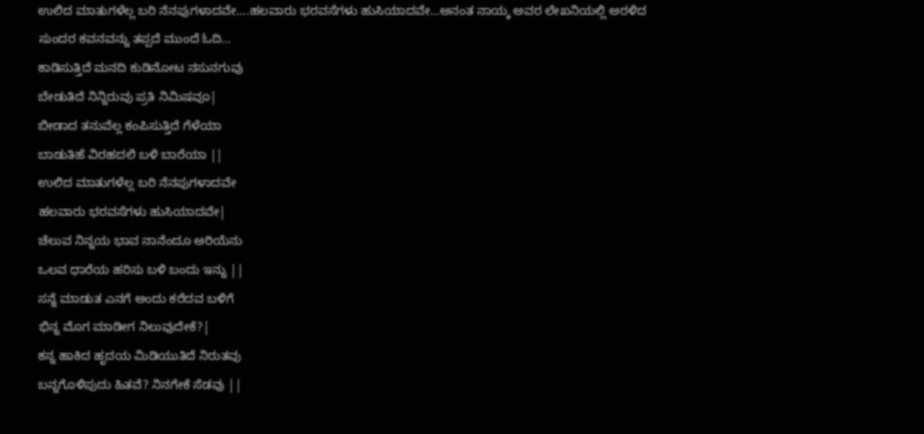ಉಲಿದ ಮಾತುಗಳೆಲ್ಲ ಬರಿ ನೆನಪುಗಳಾದವೇ….ಹಲವಾರು ಭರವಸೆಗಳು ಹುಸಿಯಾದವೇ…ಅನಂತ ನಾಯ್ಕ ಅವರ ಲೇಖನಿಯಲ್ಲಿ ಅರಳಿದ ಸುಂದರ ಕವನವನ್ನು ತಪ್ಪದೆ ಮುಂದೆ ಓದಿ…
ಕಾಡಿಸುತ್ತಿದೆ ಮನದಿ ಕುಡಿನೋಟ ನಸುನಗುವು
ಬೇಡುತಿದೆ ನಿನ್ನಿರುವು ಪ್ರತಿ ನಿಮಿಷವೂ|
ಬೀಡಾದ ತನುವೆಲ್ಲ ಕಂಪಿಸುತ್ತಿದೆ ಗೆಳೆಯಾ
ಬಾಡುತಿಹೆ ವಿರಹದಲಿ ಬಳಿ ಬಾರೆಯಾ ||
ಉಲಿದ ಮಾತುಗಳೆಲ್ಲ ಬರಿ ನೆನಪುಗಳಾದವೇ
ಹಲವಾರು ಭರವಸೆಗಳು ಹುಸಿಯಾದವೇ|
ಚೆಲುವ ನಿನ್ನಯ ಭಾವ ನಾನೆಂದೂ ಅರಿಯೆನು
ಒಲವ ಧಾರೆಯ ಹರಿಸು ಬಳಿ ಬಂದು ಇನ್ನು ||
ಸನ್ನೆ ಮಾಡುತ ಎನಗೆ ಅಂದು ಕರೆದವ ಬಳಿಗೆ
ಭಿನ್ನ ಮೊಗ ಮಾಡೀಗ ನಿಲುವುದೇಕೆ?|
ಕನ್ನ ಹಾಕಿದ ಹೃದಯ ಮಿಡಿಯುತಿದೆ ನಿರುತವು
ಬನ್ನಗೊಳಿಪುದು ಹಿತವೆ? ನಿನಗೇಕೆ ಸೆಡವು ||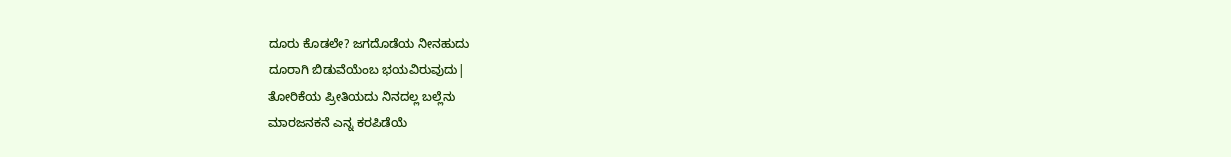ದೂರು ಕೊಡಲೇ? ಜಗದೊಡೆಯ ನೀನಹುದು
ದೂರಾಗಿ ಬಿಡುವೆಯೆಂಬ ಭಯವಿರುವುದು|
ತೋರಿಕೆಯ ಪ್ರೀತಿಯದು ನಿನದಲ್ಲ ಬಲ್ಲೆನು
ಮಾರಜನಕನೆ ಎನ್ನ ಕರಪಿಡೆಯೆ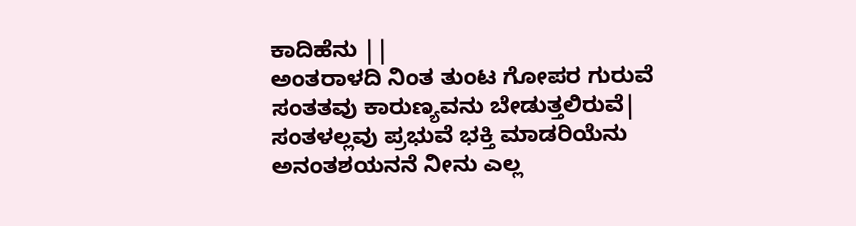ಕಾದಿಹೆನು ||
ಅಂತರಾಳದಿ ನಿಂತ ತುಂಟ ಗೋಪರ ಗುರುವೆ
ಸಂತತವು ಕಾರುಣ್ಯವನು ಬೇಡುತ್ತಲಿರುವೆ|
ಸಂತಳಲ್ಲವು ಪ್ರಭುವೆ ಭಕ್ತಿ ಮಾಡರಿಯೆನು
ಅನಂತಶಯನನೆ ನೀನು ಎಲ್ಲ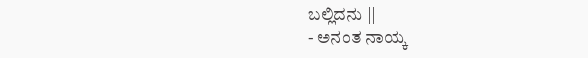ಬಲ್ಲಿದನು ||
- ಅನಂತ ನಾಯ್ಕ